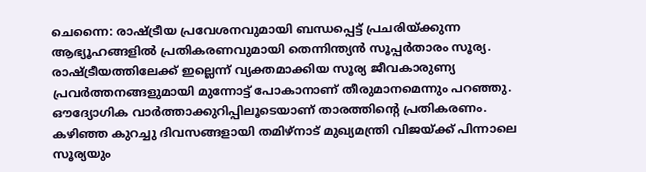ചെന്നൈ: രാഷ്ട്രീയ പ്രവേശനവുമായി ബന്ധപ്പെട്ട് പ്രചരിയ്ക്കുന്ന ആഭ്യൂഹങ്ങളിൽ പ്രതികരണവുമായി തെന്നിന്ത്യൻ സൂപ്പർതാരം സൂര്യ. രാഷ്ട്രീയത്തിലേക്ക് ഇല്ലെന്ന് വ്യക്തമാക്കിയ സൂര്യ ജീവകാരുണ്യ പ്രവർത്തനങ്ങളുമായി മുന്നോട്ട് പോകാനാണ് തീരുമാനമെന്നും പറഞ്ഞു. ഔദ്യോഗിക വാർത്താക്കുറിപ്പിലൂടെയാണ് താരത്തിന്റെ പ്രതികരണം.
കഴിഞ്ഞ കുറച്ചു ദിവസങ്ങളായി തമിഴ്നാട് മുഖ്യമന്ത്രി വിജയ്ക്ക് പിന്നാലെ സൂര്യയും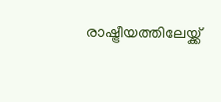രാഷ്ട്രീയത്തിലേയ്ക്ക്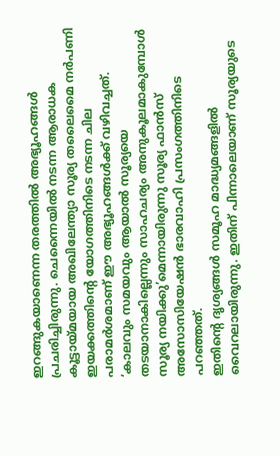ഇറങ്ങുകയാണെന്ന തരത്തിൽ അഭ്യൂഹങ്ങൾ പ്രചരിച്ചിരുന്നു. ചെന്നൈയിൽ നടന്ന ആരാധക കൂട്ടായ്മയായ അഖിലേന്ത്യാ സൂര്യ തലൈമൈ നർപണി ഇയക്കത്തിന്റെ യോഗത്തിനിടെ നടന്ന ചില പരാമർശമാണ് ഈ അഭ്യൂഹങ്ങൾക്ക് വഴിവച്ചത്. ‘കാലവും സമയവും ആയാൽ സൂര്യയെ തടയാനാകില്ലെന്നും സാഹചര്യം അനുകൂലമാകുമ്പോൾ സൂര്യ നയിക്കു’മെന്നായിരുന്നു സൂര്യ ഫാൻസ് അസോസിയേഷൻ ഭാരവാഹി പ്രസംഗത്തിനിടെ പറഞ്ഞത്.
ഇതിന്റെ ദൃശ്യങ്ങൾ സമൂഹ മാദ്ധ്യമങ്ങളിൽ വൈറലായിരുന്നു. ഇതിന് പിന്നാലെയാണ് സൂര്യയുടെ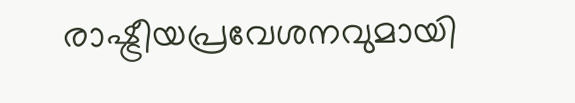രാഷ്ട്രീയപ്രവേശനവുമായി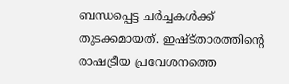ബന്ധപ്പെട്ട ചർച്ചകൾക്ക് തുടക്കമായത്. ഇഷ്ട്താരത്തിന്റെ രാഷട്രീയ പ്രവേശനത്തെ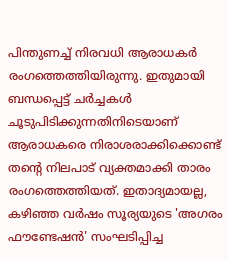പിന്തുണച്ച് നിരവധി ആരാധകർ രംഗത്തെത്തിയിരുന്നു. ഇതുമായി ബന്ധപ്പെട്ട് ചർച്ചകൾ ചൂടുപിടിക്കുന്നതിനിടെയാണ് ആരാധകരെ നിരാശരാക്കിക്കൊണ്ട് തന്റെ നിലപാട് വ്യക്തമാക്കി താരം രംഗത്തെത്തിയത്. ഇതാദ്യമായല്ല, കഴിഞ്ഞ വർഷം സൂര്യയുടെ 'അഗരം ഫൗണ്ടേഷൻ' സംഘടിപ്പിച്ച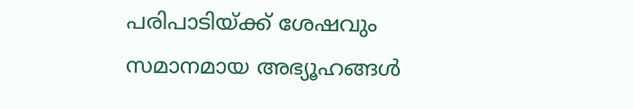പരിപാടിയ്ക്ക് ശേഷവും സമാനമായ അഭ്യൂഹങ്ങൾ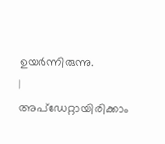ഉയർന്നിരുന്നു.
|
അപ്ഡേറ്റായിരിക്കാം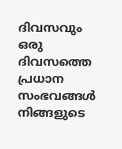ദിവസവും
ഒരു ദിവസത്തെ പ്രധാന സംഭവങ്ങൾ നിങ്ങളുടെ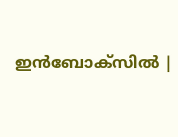ഇൻബോക്സിൽ |